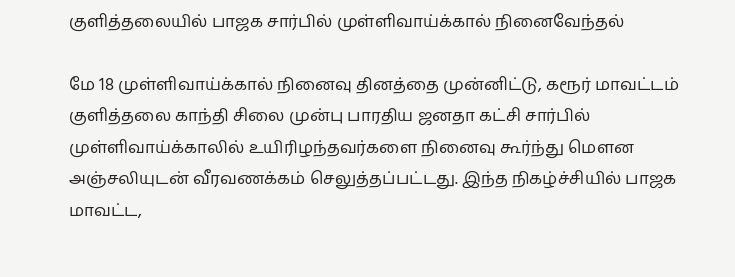குளித்தலையில் பாஜக சார்பில் முள்ளிவாய்க்கால் நினைவேந்தல்

மே 18 முள்ளிவாய்க்கால் நினைவு தினத்தை முன்னிட்டு, கரூர் மாவட்டம் குளித்தலை காந்தி சிலை முன்பு பாரதிய ஜனதா கட்சி சார்பில் முள்ளிவாய்க்காலில் உயிரிழந்தவர்களை நினைவு கூர்ந்து மௌன அஞ்சலியுடன் வீரவணக்கம் செலுத்தப்பட்டது. இந்த நிகழ்ச்சியில் பாஜக மாவட்ட,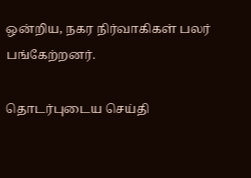ஒன்றிய, நகர நிர்வாகிகள் பலர் பங்கேற்றனர்.

தொடர்புடைய செய்தி